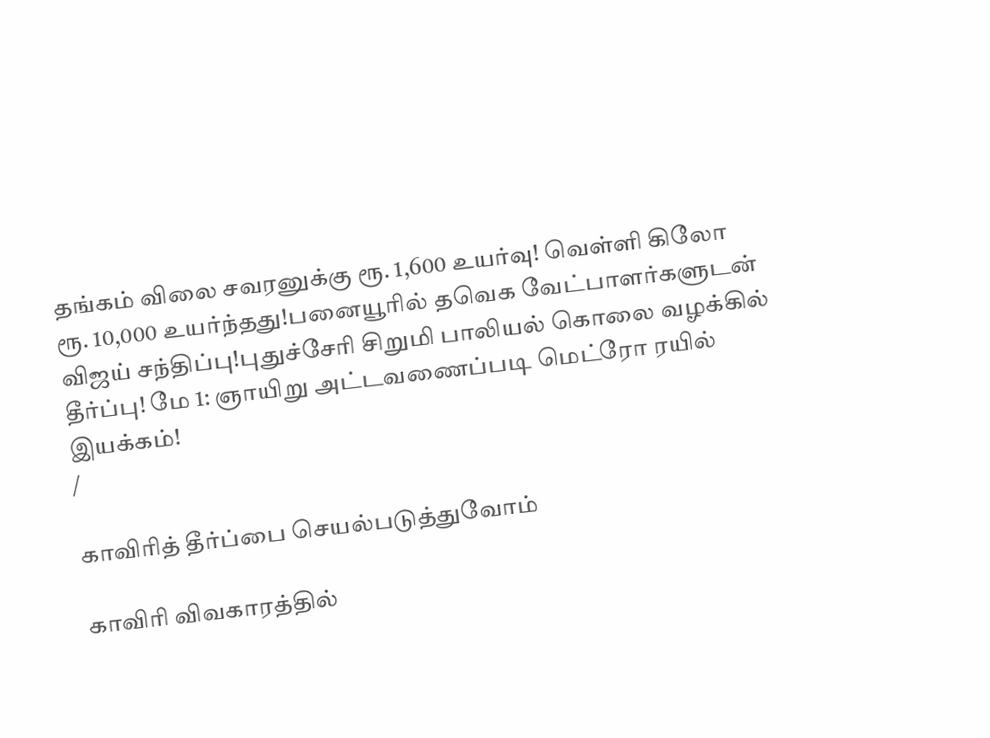தங்கம் விலை சவரனுக்கு ரூ. 1,600 உயர்வு! வெள்ளி கிலோ ரூ. 10,000 உயர்ந்தது!பனையூரில் தவெக வேட்பாளர்களுடன் விஜய் சந்திப்பு!புதுச்சேரி சிறுமி பாலியல் கொலை வழக்கில் தீர்ப்பு! மே 1: ஞாயிறு அட்டவணைப்படி மெட்ரோ ரயில் இயக்கம்!
/

காவிரித் தீர்ப்பை செயல்படுத்துவோம்

காவிரி விவகாரத்தில்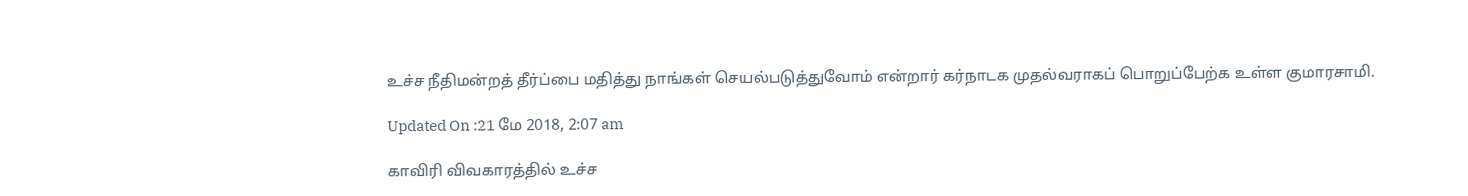உச்ச நீதிமன்றத் தீர்ப்பை மதித்து நாங்கள் செயல்படுத்துவோம் என்றார் கர்நாடக முதல்வராகப் பொறுப்பேற்க உள்ள குமாரசாமி.

Updated On :21 மே 2018, 2:07 am

காவிரி விவகாரத்தில் உச்ச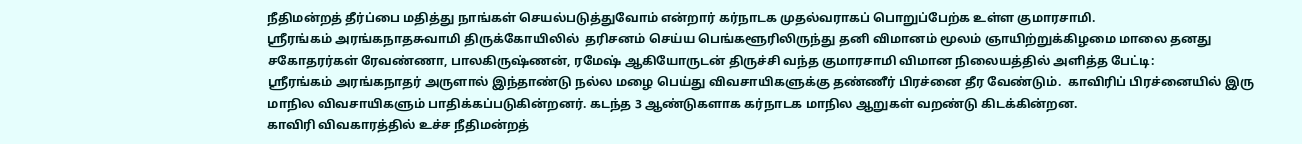நீதிமன்றத் தீர்ப்பை மதித்து நாங்கள் செயல்படுத்துவோம் என்றார் கர்நாடக முதல்வராகப் பொறுப்பேற்க உள்ள குமாரசாமி.
ஸ்ரீரங்கம் அரங்கநாதசுவாமி திருக்கோயிலில்  தரிசனம் செய்ய பெங்களூரிலிருந்து தனி விமானம் மூலம் ஞாயிற்றுக்கிழமை மாலை தனது சகோதரர்கள் ரேவண்ணா, பாலகிருஷ்ணன், ரமேஷ் ஆகியோருடன் திருச்சி வந்த குமாரசாமி விமான நிலையத்தில் அளித்த பேட்டி:
ஸ்ரீரங்கம் அரங்கநாதர் அருளால் இந்தாண்டு நல்ல மழை பெய்து விவசாயிகளுக்கு தண்ணீர் பிரச்னை தீர வேண்டும்.  காவிரிப் பிரச்னையில் இரு மாநில விவசாயிகளும் பாதிக்கப்படுகின்றனர். கடந்த 3 ஆண்டுகளாக கர்நாடக மாநில ஆறுகள் வறண்டு கிடக்கின்றன.
காவிரி விவகாரத்தில் உச்ச நீதிமன்றத்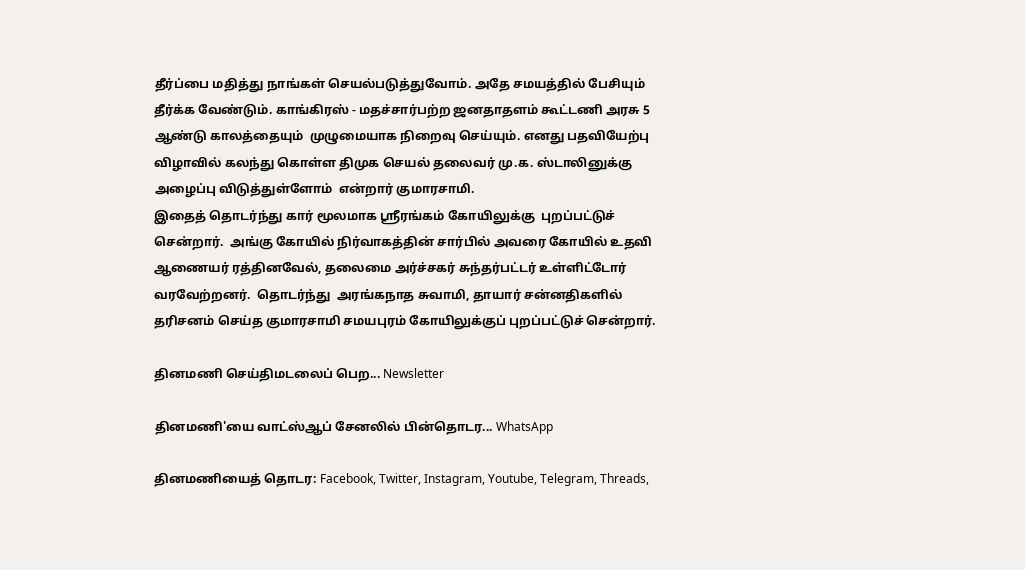தீர்ப்பை மதித்து நாங்கள் செயல்படுத்துவோம். அதே சமயத்தில் பேசியும் தீர்க்க வேண்டும். காங்கிரஸ் - மதச்சார்பற்ற ஜனதாதளம் கூட்டணி அரசு 5 ஆண்டு காலத்தையும்  முழுமையாக நிறைவு செய்யும். எனது பதவியேற்பு விழாவில் கலந்து கொள்ள திமுக செயல் தலைவர் மு.க. ஸ்டாலினுக்கு அழைப்பு விடுத்துள்ளோம்  என்றார் குமாரசாமி.
இதைத் தொடர்ந்து கார் மூலமாக ஸ்ரீரங்கம் கோயிலுக்கு  புறப்பட்டுச் சென்றார்.  அங்கு கோயில் நிர்வாகத்தின் சார்பில் அவரை கோயில் உதவி ஆணையர் ரத்தினவேல், தலைமை அர்ச்சகர் சுந்தர்பட்டர் உள்ளிட்டோர் வரவேற்றனர்.  தொடர்ந்து  அரங்கநாத சுவாமி, தாயார் சன்னதிகளில் தரிசனம் செய்த குமாரசாமி சமயபுரம் கோயிலுக்குப் புறப்பட்டுச் சென்றார்.

தினமணி செய்திமடலைப் பெற... Newsletter

தினமணி'யை வாட்ஸ்ஆப் சேனலில் பின்தொடர... WhatsApp

தினமணியைத் தொடர: Facebook, Twitter, Instagram, Youtube, Telegram, Threads,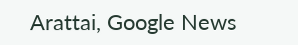Arattai, Google News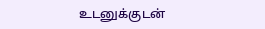உடனுக்குடன்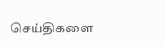செய்திகளை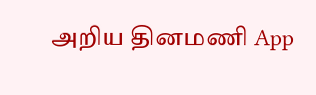அறிய தினமணி App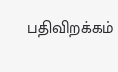பதிவிறக்கம்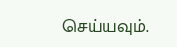செய்யவும்.